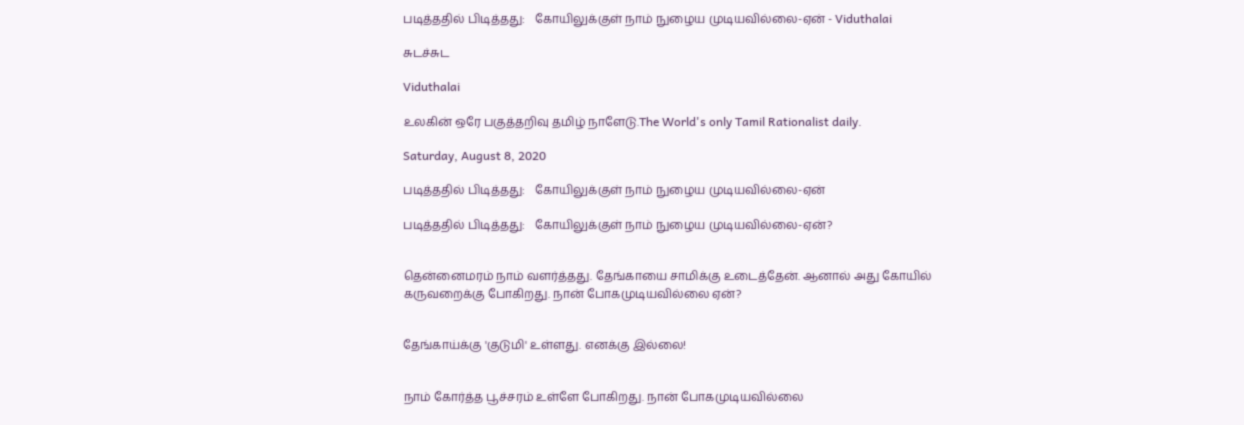படித்ததில் பிடித்தது:   கோயிலுக்குள் நாம் நுழைய முடியவில்லை-ஏன் - Viduthalai

சுடச்சுட

Viduthalai

உலகின் ஒரே பகுத்தறிவு தமிழ் நாளேடு.The World's only Tamil Rationalist daily.

Saturday, August 8, 2020

படித்ததில் பிடித்தது:   கோயிலுக்குள் நாம் நுழைய முடியவில்லை-ஏன்

படித்ததில் பிடித்தது:   கோயிலுக்குள் நாம் நுழைய முடியவில்லை-ஏன்?


தென்னைமரம் நாம் வளர்த்தது. தேங்காயை சாமிக்கு உடைத்தேன். ஆனால் அது கோயில் கருவறைக்கு போகிறது. நான் போகமுடியவில்லை ஏன்?


தேங்காய்க்கு 'குடுமி' உள்ளது. எனக்கு இல்லை!


நாம் கோர்த்த பூச்சரம் உள்ளே போகிறது. நான் போகமுடியவில்லை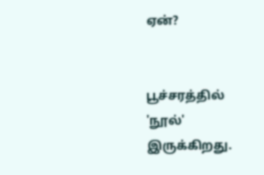ஏன்?


பூச்சரத்தில் 'நூல்' இருக்கிறது.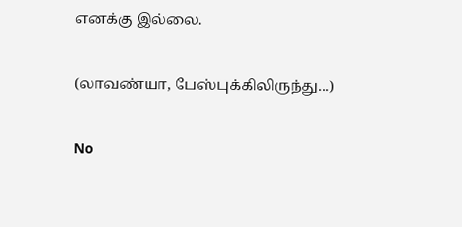எனக்கு இல்லை.


(லாவண்யா, பேஸ்புக்கிலிருந்து...)


No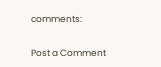comments:

Post a Comment